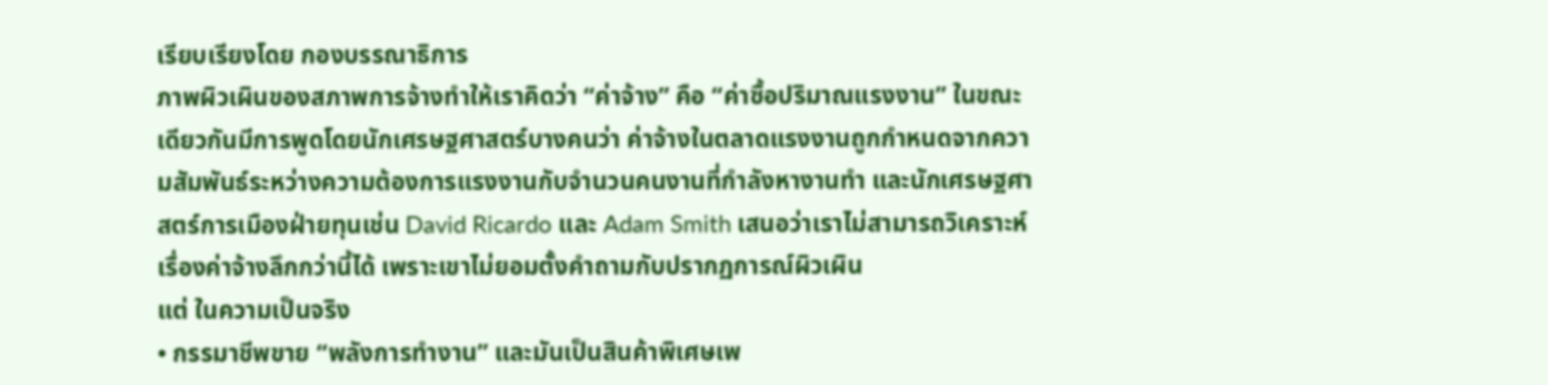เรียบเรียงโดย กองบรรณาธิการ
ภาพผิวเผินของสภาพการจ้างทำให้เราคิดว่า “ค่าจ้าง” คือ “ค่าซื้อปริมาณแรงงาน” ในขณะเดียวกันมีการพูดโดยนักเศรษฐศาสตร์บางคนว่า ค่าจ้างในตลาดแรงงานถูกกำหนดจากความสัมพันธ์ระหว่างความต้องการแรงงานกับจำนวนคนงานที่กำลังหางานทำ และนักเศรษฐศาสตร์การเมืองฝ่ายทุนเช่น David Ricardo และ Adam Smith เสนอว่าเราไม่สามารถวิเคราะห์เรื่องค่าจ้างลึกกว่านี้ได้ เพราะเขาไม่ยอมตั้งคำถามกับปรากฏการณ์ผิวเผิน
แต่ ในความเป็นจริง
• กรรมาชีพขาย “พลังการทำงาน” และมันเป็นสินค้าพิเศษเพ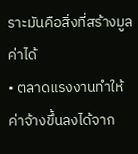ราะมันคือสิ่งที่สร้างมูลค่าได้
• ตลาดแรงงานทำให้ค่าจ้างขึ้นลงได้จาก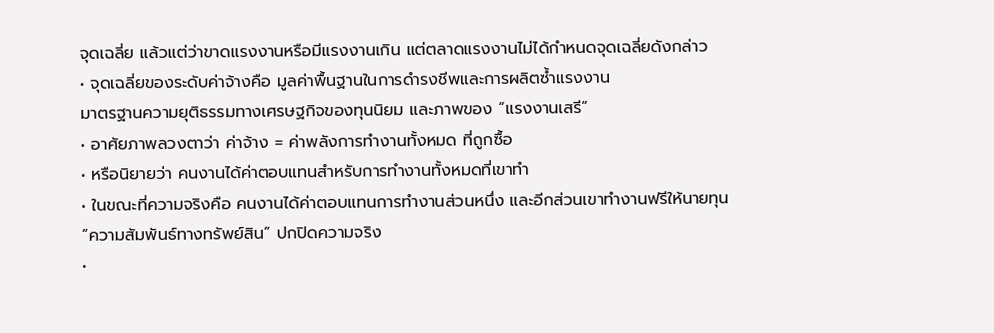จุดเฉลี่ย แล้วแต่ว่าขาดแรงงานหรือมีแรงงานเกิน แต่ตลาดแรงงานไม่ได้กำหนดจุดเฉลี่ยดังกล่าว
• จุดเฉลี่ยของระดับค่าจ้างคือ มูลค่าพื้นฐานในการดำรงชีพและการผลิตซ้ำแรงงาน
มาตรฐานความยุติธรรมทางเศรษฐกิจของทุนนิยม และภาพของ “แรงงานเสรี”
• อาศัยภาพลวงตาว่า ค่าจ้าง = ค่าพลังการทำงานทั้งหมด ที่ถูกซื้อ
• หรือนิยายว่า คนงานได้ค่าตอบแทนสำหรับการทำงานทั้งหมดที่เขาทำ
• ในขณะที่ความจริงคือ คนงานได้ค่าตอบแทนการทำงานส่วนหนึ่ง และอีกส่วนเขาทำงานฟรีให้นายทุน
“ความสัมพันธ์ทางทรัพย์สิน” ปกปิดความจริง
•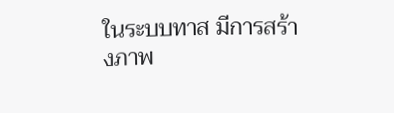ในระบบทาส มีการสร้างภาพ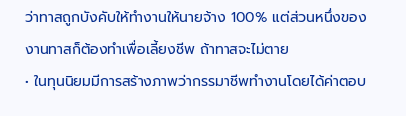ว่าทาสถูกบังคับให้ทำงานให้นายจ้าง 100% แต่ส่วนหนึ่งของงานทาสก็ต้องทำเพื่อเลี้ยงชีพ ถ้าทาสจะไม่ตาย
• ในทุนนิยมมีการสร้างภาพว่ากรรมาชีพทำงานโดยได้ค่าตอบ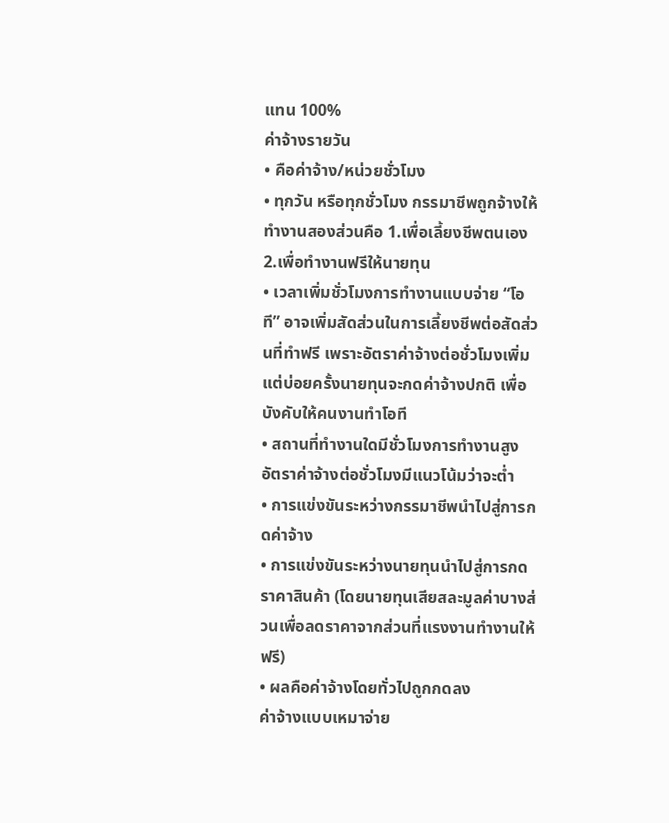แทน 100%
ค่าจ้างรายวัน
• คือค่าจ้าง/หน่วยชั่วโมง
• ทุกวัน หรือทุกชั่วโมง กรรมาชีพถูกจ้างให้ทำงานสองส่วนคือ 1.เพื่อเลี้ยงชีพตนเอง 2.เพื่อทำงานฟรีให้นายทุน
• เวลาเพิ่มชั่วโมงการทำงานแบบจ่าย “โอที” อาจเพิ่มสัดส่วนในการเลี้ยงชีพต่อสัดส่วนที่ทำฟรี เพราะอัตราค่าจ้างต่อชั่วโมงเพิ่ม แต่บ่อยครั้งนายทุนจะกดค่าจ้างปกติ เพื่อบังคับให้คนงานทำโอที
• สถานที่ทำงานใดมีชั่วโมงการทำงานสูง อัตราค่าจ้างต่อชั่วโมงมีแนวโน้มว่าจะต่ำ
• การแข่งขันระหว่างกรรมาชีพนำไปสู่การกดค่าจ้าง
• การแข่งขันระหว่างนายทุนนำไปสู่การกดราคาสินค้า (โดยนายทุนเสียสละมูลค่าบางส่วนเพื่อลดราคาจากส่วนที่แรงงานทำงานให้ฟรี)
• ผลคือค่าจ้างโดยทั่วไปถูกกดลง
ค่าจ้างแบบเหมาจ่าย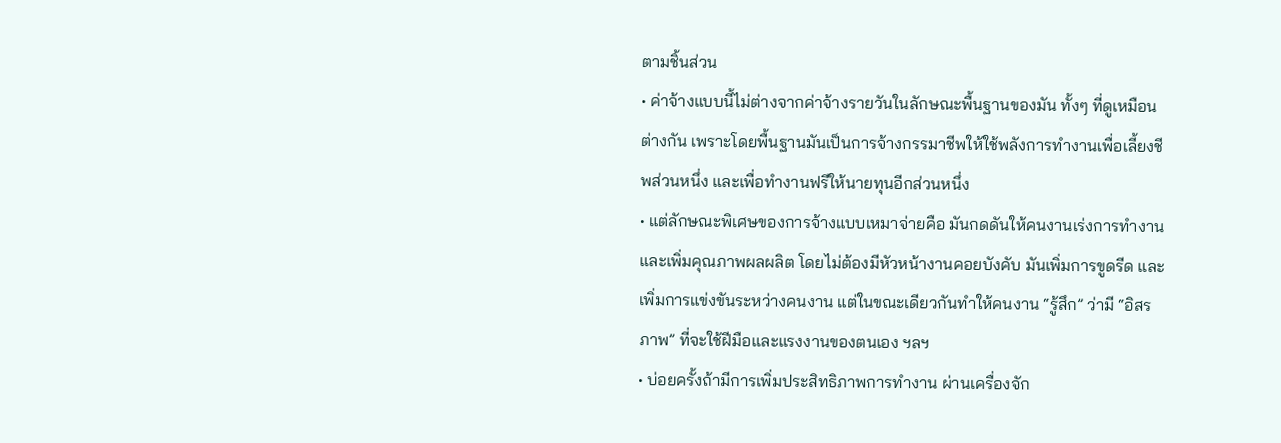ตามชิ้นส่วน
• ค่าจ้างแบบนี้ไม่ต่างจากค่าจ้างรายวันในลักษณะพื้นฐานของมัน ทั้งๆ ที่ดูเหมือนต่างกัน เพราะโดยพื้นฐานมันเป็นการจ้างกรรมาชีพให้ใช้พลังการทำงานเพื่อเลี้ยงชีพส่วนหนึ่ง และเพื่อทำงานฟรีให้นายทุนอีกส่วนหนึ่ง
• แต่ลักษณะพิเศษของการจ้างแบบเหมาจ่ายคือ มันกดดันให้คนงานเร่งการทำงานและเพิ่มคุณภาพผลผลิต โดยไม่ต้องมีหัวหน้างานคอยบังคับ มันเพิ่มการขูดรีด และเพิ่มการแข่งขันระหว่างคนงาน แต่ในขณะเดียวกันทำให้คนงาน “รู้สึก” ว่ามี “อิสรภาพ” ที่จะใช้ฝีมือและแรงงานของตนเอง ฯลฯ
• บ่อยครั้งถ้ามีการเพิ่มประสิทธิภาพการทำงาน ผ่านเครื่องจัก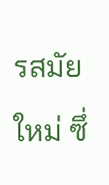รสมัยใหม่ ซึ่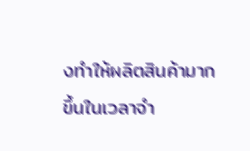งทำให้ผลิตสินค้ามากขึ้นในเวลาจำ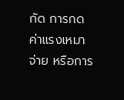กัด การกดค่าแรงเหมาจ่าย หรือการ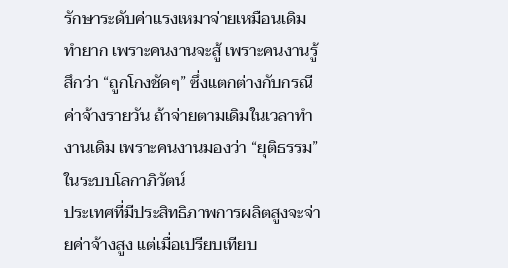รักษาระดับค่าแรงเหมาจ่ายเหมือนเดิม ทำยาก เพราะคนงานจะสู้ เพราะคนงานรู้สึกว่า “ถูกโกงชัดๆ” ซึ่งแตกต่างกับกรณีค่าจ้างรายวัน ถ้าจ่ายตามเดิมในเวลาทำงานเดิม เพราะคนงานมองว่า “ยุติธรรม”
ในระบบโลกาภิวัตน์
ประเทศที่มีประสิทธิภาพการผลิตสูงจะจ่ายค่าจ้างสูง แต่เมื่อเปรียบเทียบ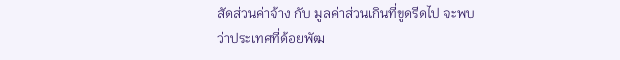สัดส่วนค่าจ้าง กับ มูลค่าส่วนเกินที่ขูดรีดไป จะพบว่าประเทศที่ด้อยพัฒ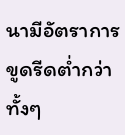นามีอัตราการขูดรีดต่ำกว่า ทั้งๆ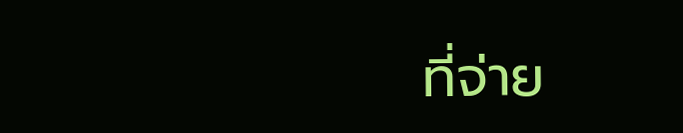ที่จ่าย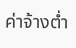ค่าจ้างต่ำ